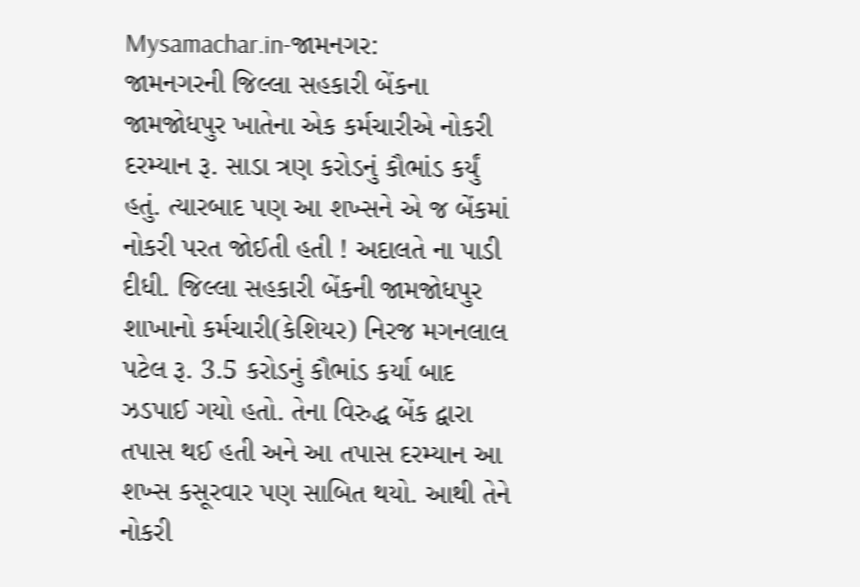Mysamachar.in-જામનગર:
જામનગરની જિલ્લા સહકારી બેંકના જામજોધપુર ખાતેના એક કર્મચારીએ નોકરી દરમ્યાન રૂ. સાડા ત્રણ કરોડનું કૌભાંડ કર્યું હતું. ત્યારબાદ પણ આ શખ્સને એ જ બેંકમાં નોકરી પરત જોઈતી હતી ! અદાલતે ના પાડી દીધી. જિલ્લા સહકારી બેંકની જામજોધપુર શાખાનો કર્મચારી(કેશિયર) નિરજ મગનલાલ પટેલ રૂ. 3.5 કરોડનું કૌભાંડ કર્યા બાદ ઝડપાઈ ગયો હતો. તેના વિરુદ્ધ બેંક દ્વારા તપાસ થઈ હતી અને આ તપાસ દરમ્યાન આ શખ્સ કસૂરવાર પણ સાબિત થયો. આથી તેને નોકરી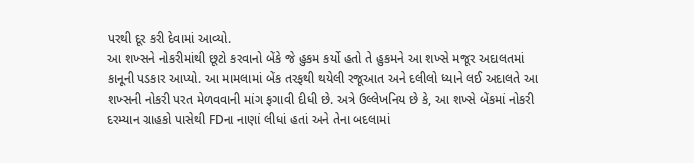પરથી દૂર કરી દેવામાં આવ્યો.
આ શખ્સને નોકરીમાંથી છૂટો કરવાનો બેંકે જે હુકમ કર્યો હતો તે હુકમને આ શખ્સે મજૂર અદાલતમાં કાનૂની પડકાર આપ્યો. આ મામલામાં બેંક તરફથી થયેલી રજૂઆત અને દલીલો ધ્યાને લઈ અદાલતે આ શખ્સની નોકરી પરત મેળવવાની માંગ ફગાવી દીધી છે. અત્રે ઉલ્લેખનિય છે કે, આ શખ્સે બેંકમાં નોકરી દરમ્યાન ગ્રાહકો પાસેથી FDના નાણાં લીધાં હતાં અને તેના બદલામાં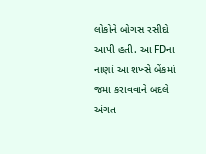લોકોને બોગસ રસીદો આપી હતી. આ FDના નાણાં આ શખ્સે બેંકમાં જમા કરાવવાને બદલે અંગત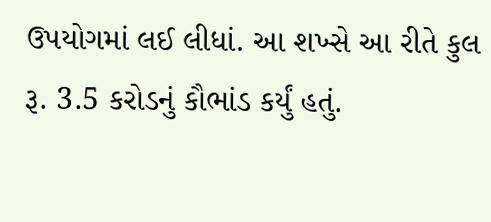ઉપયોગમાં લઈ લીધાં. આ શખ્સે આ રીતે કુલ રૂ. 3.5 કરોડનું કૌભાંડ કર્યું હતું.